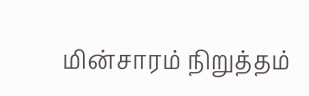மின்சாரம் நிறுத்தம்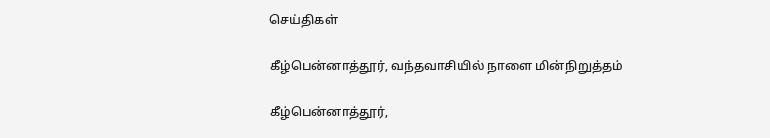செய்திகள்

கீழ்பென்னாத்தூர், வந்தவாசியில் நாளை மின்நிறுத்தம்

கீழ்பென்னாத்தூர்,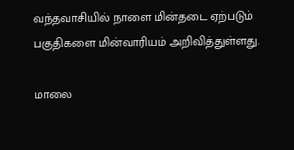வந்தவாசியில் நாளை மின்தடை ஏற்படும் பகுதிகளை மின்வாரியம் அறிவித்துள்ளது.

மாலை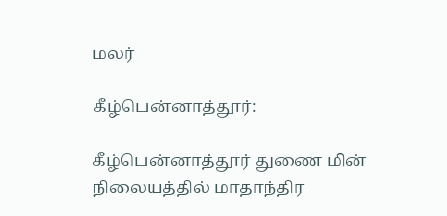மலர்

கீழ்பென்னாத்தூர்:

கீழ்பென்னாத்தூர் துணை மின் நிலையத்தில் மாதாந்திர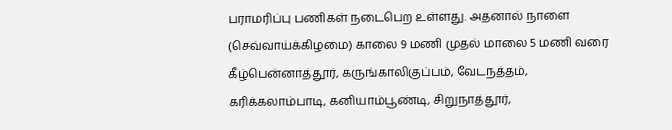பராமரிப்பு பணிகள் நடைபெற உள்ளது. அதனால் நாளை (செவ்வாய்க்கிழமை) காலை 9 மணி முதல் மாலை 5 மணி வரை கீழ்பென்னாத்தூர், கருங்காலிகுப்பம், வேடநத்தம், கரிக்கலாம்பாடி, கனியாம்பூண்டி, சிறுநாத்தூர்,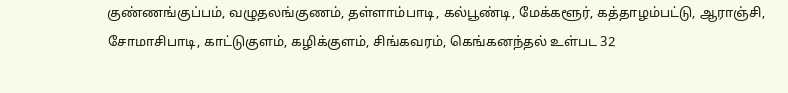குண்ணங்குப்பம், வழுதலங்குணம், தள்ளாம்பாடி, கல்பூண்டி, மேக்களூர், கத்தாழம்பட்டு, ஆராஞ்சி, சோமாசிபாடி, காட்டுகுளம், கழிக்குளம், சிங்கவரம், கெங்கனந்தல் உள்பட 32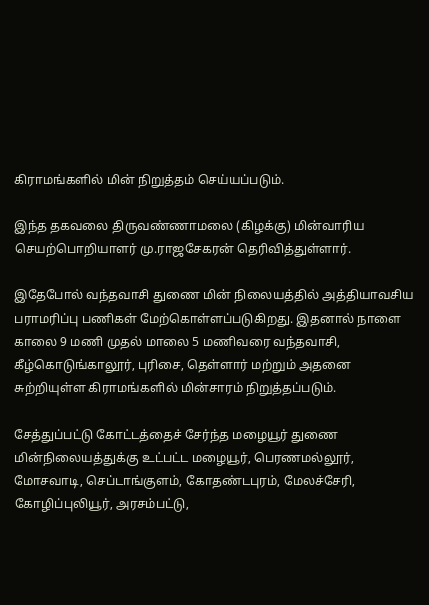கிராமங்களில் மின் நிறுத்தம் செய்யப்படும்.

இந்த தகவலை திருவண்ணாமலை (கிழக்கு) மின்வாரிய செயற்பொறியாளர் மு.ராஜசேகரன் தெரிவித்துள்ளார்.

இதேபோல் வந்தவாசி துணை மின் நிலையத்தில் அத்தியாவசிய பராமரிப்பு பணிகள் மேற்கொள்ளப்படுகிறது. இதனால் நாளை காலை 9 மணி முதல் மாலை 5 மணிவரை வந்தவாசி, கீழ்கொடுங்காலூர், புரிசை, தெள்ளார் மற்றும் அதனை சுற்றியுள்ள கிராமங்களில் மின்சாரம் நிறுத்தப்படும்.

சேத்துப்பட்டு கோட்டத்தைச் சேர்ந்த மழையூர் துணை மின்நிலையத்துக்கு உட்பட்ட மழையூர், பெரணமல்லூர், மோசவாடி, செப்டாங்குளம், கோதண்டபுரம், மேலச்சேரி, கோழிப்புலியூர், அரசம்பட்டு,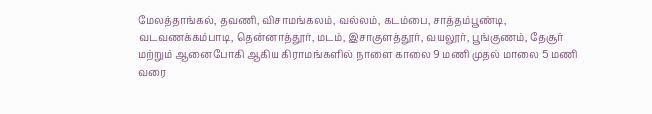மேலத்தாங்கல், தவணி, விசாமங்கலம், வல்லம், கடம்பை, சாத்தம்பூண்டி, வடவணக்கம்பாடி, தென்னாத்தூர், மடம், இசாகுளத்தூர், வயலூர், பூங்குணம், தேசூர் மற்றும் ஆனைபோகி ஆகிய கிராமங்களில் நாளை காலை 9 மணி முதல் மாலை 5 மணி வரை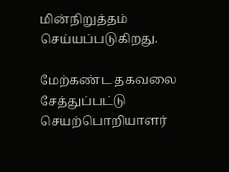மின்நிறுத்தம் செய்யப்படுகிறது.

மேற்கண்ட தகவலை சேத்துப்பட்டு செயற்பொறியாளர்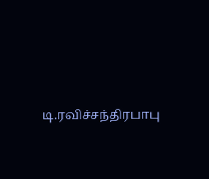டி.ரவிச்சந்திரபாபு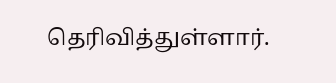தெரிவித்துள்ளார்.